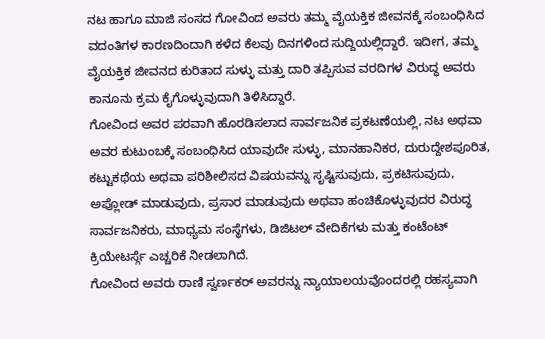ನಟ ಹಾಗೂ ಮಾಜಿ ಸಂಸದ ಗೋವಿಂದ ಅವರು ತಮ್ಮ ವೈಯಕ್ತಿಕ ಜೀವನಕ್ಕೆ ಸಂಬಂಧಿಸಿದ ವದಂತಿಗಳ ಕಾರಣದಿಂದಾಗಿ ಕಳೆದ ಕೆಲವು ದಿನಗಳಿಂದ ಸುದ್ದಿಯಲ್ಲಿದ್ದಾರೆ. ಇದೀಗ, ತಮ್ಮ ವೈಯಕ್ತಿಕ ಜೀವನದ ಕುರಿತಾದ ಸುಳ್ಳು ಮತ್ತು ದಾರಿ ತಪ್ಪಿಸುವ ವರದಿಗಳ ವಿರುದ್ಧ ಅವರು ಕಾನೂನು ಕ್ರಮ ಕೈಗೊಳ್ಳುವುದಾಗಿ ತಿಳಿಸಿದ್ದಾರೆ.
ಗೋವಿಂದ ಅವರ ಪರವಾಗಿ ಹೊರಡಿಸಲಾದ ಸಾರ್ವಜನಿಕ ಪ್ರಕಟಣೆಯಲ್ಲಿ, ನಟ ಅಥವಾ ಅವರ ಕುಟುಂಬಕ್ಕೆ ಸಂಬಂಧಿಸಿದ ಯಾವುದೇ ಸುಳ್ಳು, ಮಾನಹಾನಿಕರ, ದುರುದ್ದೇಶಪೂರಿತ, ಕಟ್ಟುಕಥೆಯ ಅಥವಾ ಪರಿಶೀಲಿಸದ ವಿಷಯವನ್ನು ಸೃಷ್ಟಿಸುವುದು, ಪ್ರಕಟಿಸುವುದು, ಅಪ್ಲೋಡ್ ಮಾಡುವುದು, ಪ್ರಸಾರ ಮಾಡುವುದು ಅಥವಾ ಹಂಚಿಕೊಳ್ಳುವುದರ ವಿರುದ್ಧ ಸಾರ್ವಜನಿಕರು, ಮಾಧ್ಯಮ ಸಂಸ್ಥೆಗಳು, ಡಿಜಿಟಲ್ ವೇದಿಕೆಗಳು ಮತ್ತು ಕಂಟೆಂಟ್ ಕ್ರಿಯೇಟರ್ಸ್ಗೆ ಎಚ್ಚರಿಕೆ ನೀಡಲಾಗಿದೆ.
ಗೋವಿಂದ ಅವರು ರಾಣಿ ಸ್ವರ್ಣಕರ್ ಅವರನ್ನು ನ್ಯಾಯಾಲಯವೊಂದರಲ್ಲಿ ರಹಸ್ಯವಾಗಿ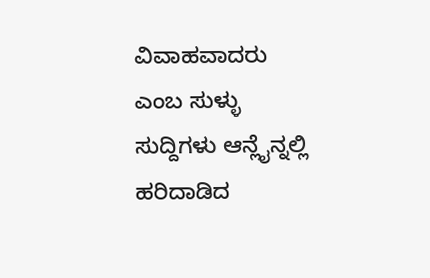ವಿವಾಹವಾದರು ಎಂಬ ಸುಳ್ಳು ಸುದ್ದಿಗಳು ಆನ್ಲೈನ್ನಲ್ಲಿ ಹರಿದಾಡಿದ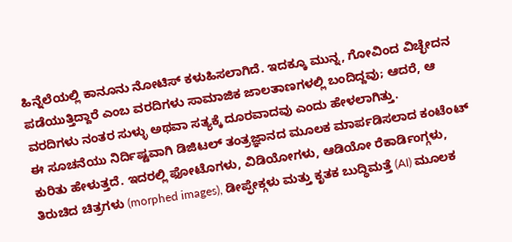ಹಿನ್ನೆಲೆಯಲ್ಲಿ ಕಾನೂನು ನೋಟಿಸ್ ಕಳುಹಿಸಲಾಗಿದೆ. ಇದಕ್ಕೂ ಮುನ್ನ, ಗೋವಿಂದ ವಿಚ್ಛೇದನ ಪಡೆಯುತ್ತಿದ್ದಾರೆ ಎಂಬ ವರದಿಗಳು ಸಾಮಾಜಿಕ ಜಾಲತಾಣಗಳಲ್ಲಿ ಬಂದಿದ್ದವು; ಆದರೆ, ಆ ವರದಿಗಳು ನಂತರ ಸುಳ್ಳು ಅಥವಾ ಸತ್ಯಕ್ಕೆ ದೂರವಾದವು ಎಂದು ಹೇಳಲಾಗಿತ್ತು.
ಈ ಸೂಚನೆಯು ನಿರ್ದಿಷ್ಟವಾಗಿ ಡಿಜಿಟಲ್ ತಂತ್ರಜ್ಞಾನದ ಮೂಲಕ ಮಾರ್ಪಡಿಸಲಾದ ಕಂಟೆಂಟ್ ಕುರಿತು ಹೇಳುತ್ತದೆ. ಇದರಲ್ಲಿ ಫೋಟೊಗಳು, ವಿಡಿಯೋಗಳು, ಆಡಿಯೋ ರೆಕಾರ್ಡಿಂಗ್ಗಳು, ತಿರುಚಿದ ಚಿತ್ರಗಳು (morphed images), ಡೀಪ್ಫೇಕ್ಗಳು ಮತ್ತು ಕೃತಕ ಬುದ್ಧಿಮತ್ತೆ (AI) ಮೂಲಕ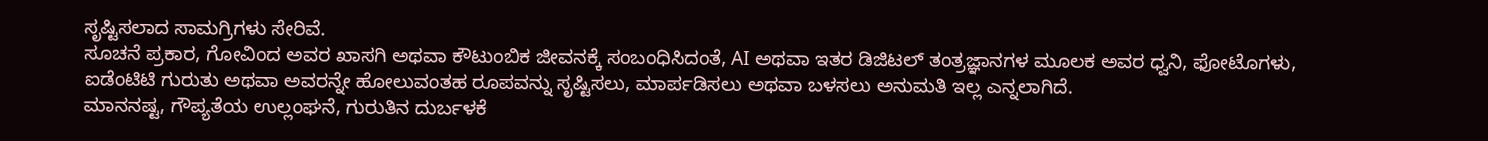ಸೃಷ್ಟಿಸಲಾದ ಸಾಮಗ್ರಿಗಳು ಸೇರಿವೆ.
ಸೂಚನೆ ಪ್ರಕಾರ, ಗೋವಿಂದ ಅವರ ಖಾಸಗಿ ಅಥವಾ ಕೌಟುಂಬಿಕ ಜೀವನಕ್ಕೆ ಸಂಬಂಧಿಸಿದಂತೆ, AI ಅಥವಾ ಇತರ ಡಿಜಿಟಲ್ ತಂತ್ರಜ್ಞಾನಗಳ ಮೂಲಕ ಅವರ ಧ್ವನಿ, ಫೋಟೊಗಳು, ಐಡೆಂಟಿಟಿ ಗುರುತು ಅಥವಾ ಅವರನ್ನೇ ಹೋಲುವಂತಹ ರೂಪವನ್ನು ಸೃಷ್ಟಿಸಲು, ಮಾರ್ಪಡಿಸಲು ಅಥವಾ ಬಳಸಲು ಅನುಮತಿ ಇಲ್ಲ ಎನ್ನಲಾಗಿದೆ.
ಮಾನನಷ್ಟ, ಗೌಪ್ಯತೆಯ ಉಲ್ಲಂಘನೆ, ಗುರುತಿನ ದುರ್ಬಳಕೆ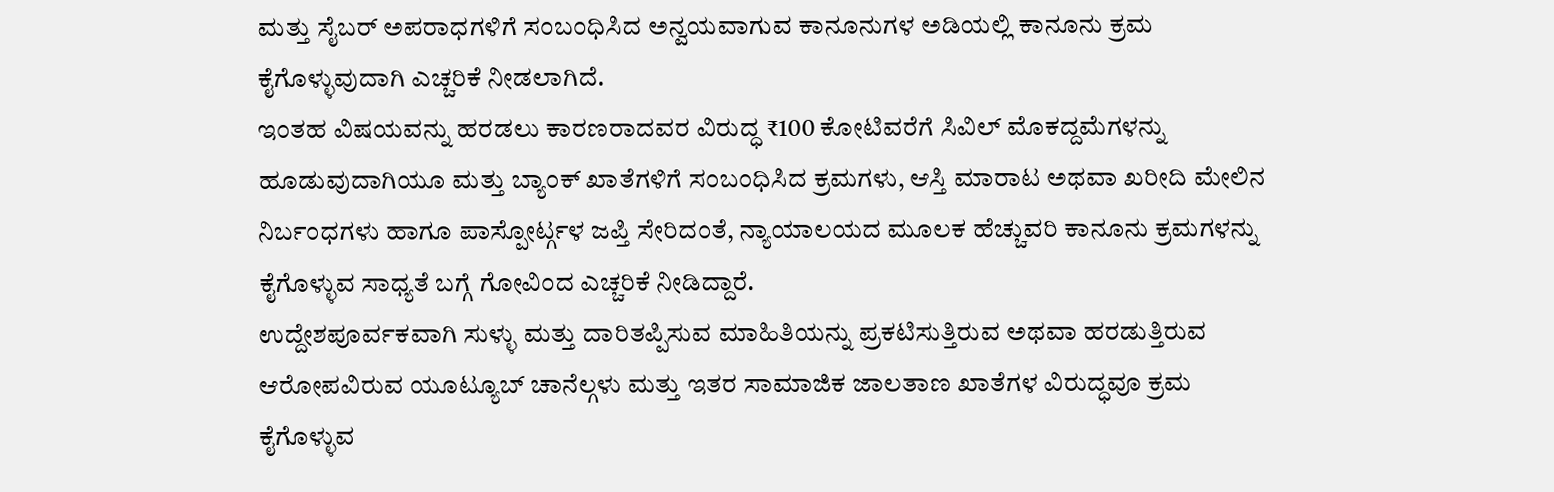ಮತ್ತು ಸೈಬರ್ ಅಪರಾಧಗಳಿಗೆ ಸಂಬಂಧಿಸಿದ ಅನ್ವಯವಾಗುವ ಕಾನೂನುಗಳ ಅಡಿಯಲ್ಲಿ ಕಾನೂನು ಕ್ರಮ ಕೈಗೊಳ್ಳುವುದಾಗಿ ಎಚ್ಚರಿಕೆ ನೀಡಲಾಗಿದೆ.
ಇಂತಹ ವಿಷಯವನ್ನು ಹರಡಲು ಕಾರಣರಾದವರ ವಿರುದ್ಧ ₹100 ಕೋಟಿವರೆಗೆ ಸಿವಿಲ್ ಮೊಕದ್ದಮೆಗಳನ್ನು ಹೂಡುವುದಾಗಿಯೂ ಮತ್ತು ಬ್ಯಾಂಕ್ ಖಾತೆಗಳಿಗೆ ಸಂಬಂಧಿಸಿದ ಕ್ರಮಗಳು, ಆಸ್ತಿ ಮಾರಾಟ ಅಥವಾ ಖರೀದಿ ಮೇಲಿನ ನಿರ್ಬಂಧಗಳು ಹಾಗೂ ಪಾಸ್ಪೋರ್ಟ್ಗಳ ಜಪ್ತಿ ಸೇರಿದಂತೆ, ನ್ಯಾಯಾಲಯದ ಮೂಲಕ ಹೆಚ್ಚುವರಿ ಕಾನೂನು ಕ್ರಮಗಳನ್ನು ಕೈಗೊಳ್ಳುವ ಸಾಧ್ಯತೆ ಬಗ್ಗೆ ಗೋವಿಂದ ಎಚ್ಚರಿಕೆ ನೀಡಿದ್ದಾರೆ.
ಉದ್ದೇಶಪೂರ್ವಕವಾಗಿ ಸುಳ್ಳು ಮತ್ತು ದಾರಿತಪ್ಪಿಸುವ ಮಾಹಿತಿಯನ್ನು ಪ್ರಕಟಿಸುತ್ತಿರುವ ಅಥವಾ ಹರಡುತ್ತಿರುವ ಆರೋಪವಿರುವ ಯೂಟ್ಯೂಬ್ ಚಾನೆಲ್ಗಳು ಮತ್ತು ಇತರ ಸಾಮಾಜಿಕ ಜಾಲತಾಣ ಖಾತೆಗಳ ವಿರುದ್ಧವೂ ಕ್ರಮ ಕೈಗೊಳ್ಳುವ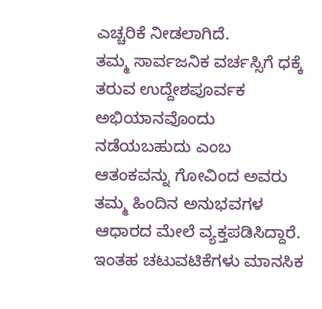ಎಚ್ಚರಿಕೆ ನೀಡಲಾಗಿದೆ.
ತಮ್ಮ ಸಾರ್ವಜನಿಕ ವರ್ಚಸ್ಸಿಗೆ ಧಕ್ಕೆ ತರುವ ಉದ್ದೇಶಪೂರ್ವಕ ಅಭಿಯಾನವೊಂದು ನಡೆಯಬಹುದು ಎಂಬ ಆತಂಕವನ್ನು ಗೋವಿಂದ ಅವರು ತಮ್ಮ ಹಿಂದಿನ ಅನುಭವಗಳ ಆಧಾರದ ಮೇಲೆ ವ್ಯಕ್ತಪಡಿಸಿದ್ದಾರೆ. ಇಂತಹ ಚಟುವಟಿಕೆಗಳು ಮಾನಸಿಕ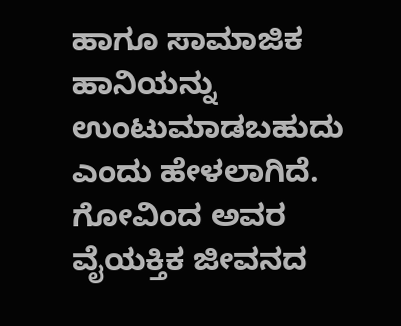ಹಾಗೂ ಸಾಮಾಜಿಕ ಹಾನಿಯನ್ನು ಉಂಟುಮಾಡಬಹುದು ಎಂದು ಹೇಳಲಾಗಿದೆ.
ಗೋವಿಂದ ಅವರ ವೈಯಕ್ತಿಕ ಜೀವನದ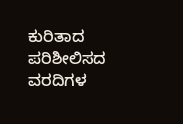ಕುರಿತಾದ ಪರಿಶೀಲಿಸದ ವರದಿಗಳ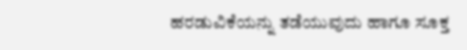ಹರಡುವಿಕೆಯನ್ನು ತಡೆಯುವುದು ಹಾಗೂ ಸೂಕ್ತ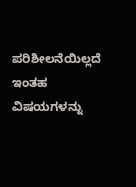ಪರಿಶೀಲನೆಯಿಲ್ಲದೆ ಇಂತಹ ವಿಷಯಗಳನ್ನು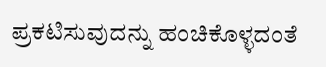ಪ್ರಕಟಿಸುವುದನ್ನು ಹಂಚಿಕೊಳ್ಳದಂತೆ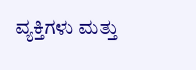ವ್ಯಕ್ತಿಗಳು ಮತ್ತು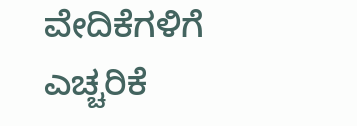ವೇದಿಕೆಗಳಿಗೆ ಎಚ್ಚರಿಕೆ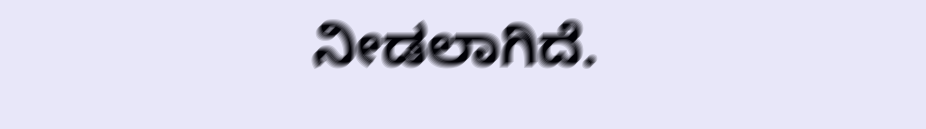ನೀಡಲಾಗಿದೆ.